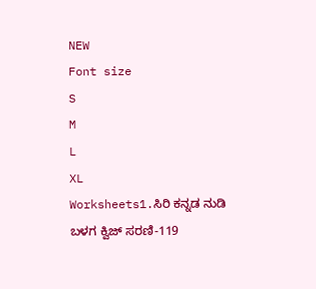NEW
Font size
S
M
L
XL
Worksheets1.ಸಿರಿ ಕನ್ನಡ ನುಡಿ ಬಳಗ ಕ್ವಿಜ್ ಸರಣಿ-119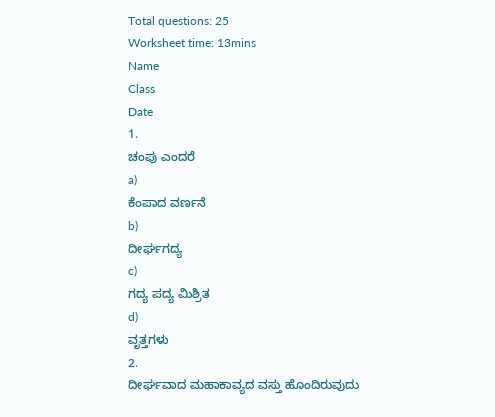Total questions: 25
Worksheet time: 13mins
Name
Class
Date
1.
ಚಂಪು ಎಂದರೆ
a)
ಕೆಂಪಾದ ವರ್ಣನೆ
b)
ದೀರ್ಘಗದ್ಯ
c)
ಗದ್ಯ ಪದ್ಯ ಮಿಶ್ರಿತ
d)
ವೃತ್ತಗಳು
2.
ದೀರ್ಘವಾದ ಮಹಾಕಾವ್ಯದ ವಸ್ತು ಹೊಂದಿರುವುದು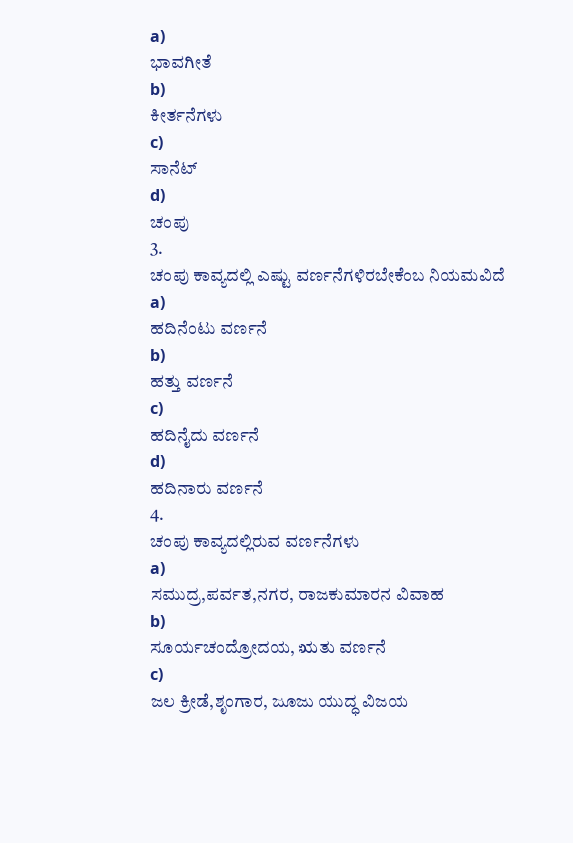a)
ಭಾವಗೀತೆ
b)
ಕೀರ್ತನೆಗಳು
c)
ಸಾನೆಟ್
d)
ಚಂಪು
3.
ಚಂಪು ಕಾವ್ಯದಲ್ಲಿ ಎಷ್ಟು ವರ್ಣನೆಗಳಿರಬೇಕೆಂಬ ನಿಯಮವಿದೆ
a)
ಹದಿನೆಂಟು ವರ್ಣನೆ
b)
ಹತ್ತು ವರ್ಣನೆ
c)
ಹದಿನೈದು ವರ್ಣನೆ
d)
ಹದಿನಾರು ವರ್ಣನೆ
4.
ಚಂಪು ಕಾವ್ಯದಲ್ಲಿರುವ ವರ್ಣನೆಗಳು
a)
ಸಮುದ್ರ,ಪರ್ವತ,ನಗರ, ರಾಜಕುಮಾರನ ವಿವಾಹ
b)
ಸೂರ್ಯಚಂದ್ರೋದಯ, ಋತು ವರ್ಣನೆ
c)
ಜಲ ಕ್ರೀಡೆ,ಶೃಂಗಾರ, ಜೂಜು ಯುದ್ಧ ವಿಜಯ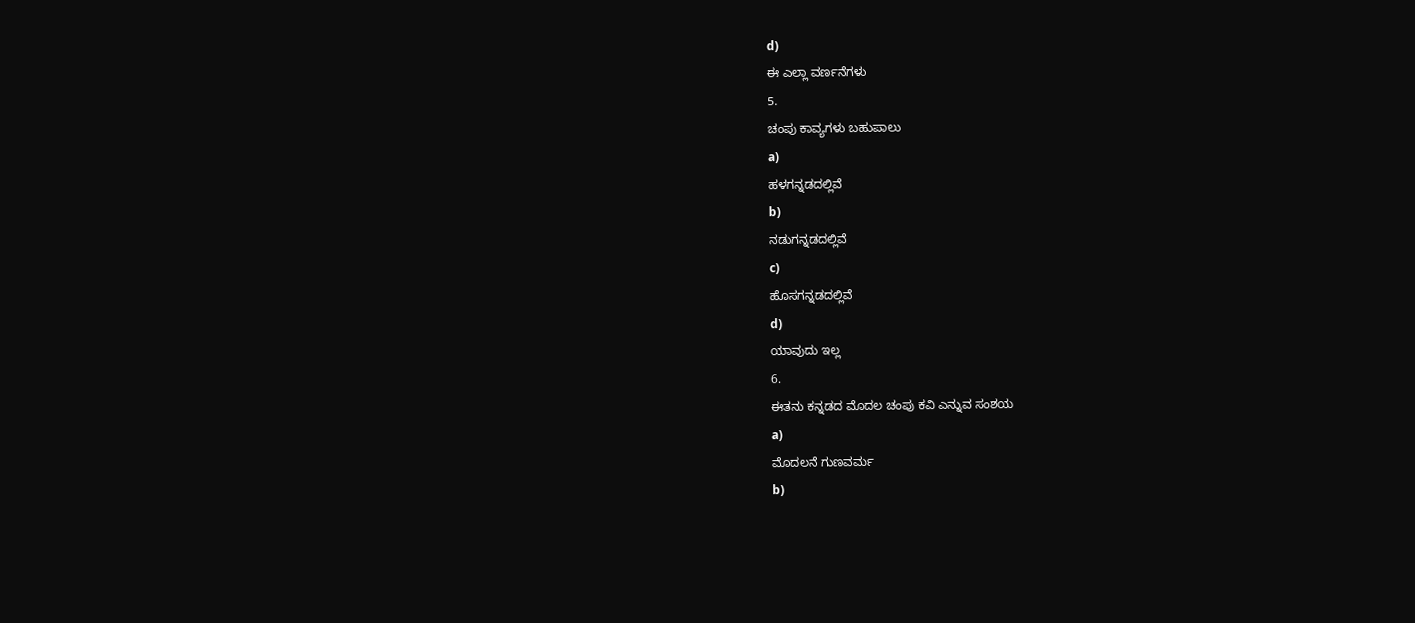d)
ಈ ಎಲ್ಲಾ ವರ್ಣನೆಗಳು
5.
ಚಂಪು ಕಾವ್ಯಗಳು ಬಹುಪಾಲು
a)
ಹಳಗನ್ನಡದಲ್ಲಿವೆ
b)
ನಡುಗನ್ನಡದಲ್ಲಿವೆ
c)
ಹೊಸಗನ್ನಡದಲ್ಲಿವೆ
d)
ಯಾವುದು ಇಲ್ಲ
6.
ಈತನು ಕನ್ನಡದ ಮೊದಲ ಚಂಪು ಕವಿ ಎನ್ನುವ ಸಂಶಯ
a)
ಮೊದಲನೆ ಗುಣವರ್ಮ
b)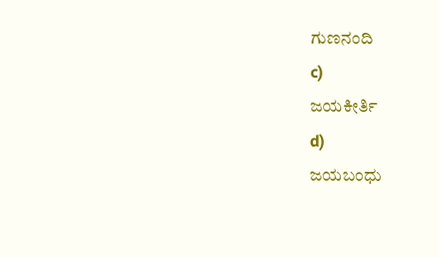ಗುಣನಂದಿ
c)
ಜಯಕೀರ್ತಿ
d)
ಜಯಬಂಧು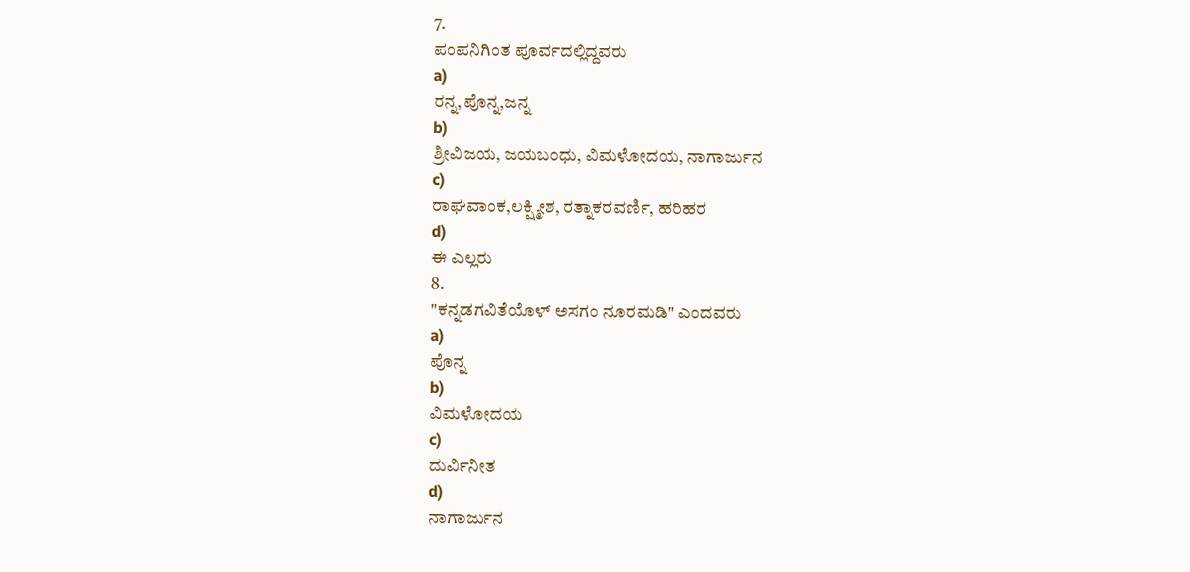7.
ಪಂಪನಿಗಿಂತ ಪೂರ್ವದಲ್ಲಿದ್ದವರು
a)
ರನ್ನ,ಪೊನ್ನ,ಜನ್ನ
b)
ಶ್ರೀವಿಜಯ, ಜಯಬಂಧು, ವಿಮಳೋದಯ, ನಾಗಾರ್ಜುನ
c)
ರಾಘವಾಂಕ,ಲಕ್ಷ್ಮೀಶ, ರತ್ನಾಕರವರ್ಣಿ, ಹರಿಹರ
d)
ಈ ಎಲ್ಲರು
8.
"ಕನ್ನಡಗವಿತೆಯೊಳ್ ಅಸಗಂ ನೂರಮಡಿ" ಎಂದವರು
a)
ಪೊನ್ನ
b)
ವಿಮಳೋದಯ
c)
ದುರ್ವಿನೀತ
d)
ನಾಗಾರ್ಜುನ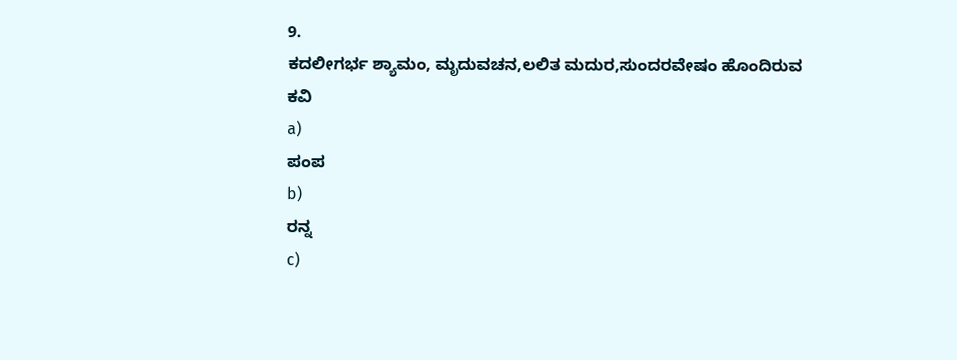9.
ಕದಲೀಗರ್ಭ ಶ್ಯಾಮಂ, ಮೃದುವಚನ,ಲಲಿತ ಮದುರ,ಸುಂದರವೇಷಂ ಹೊಂದಿರುವ ಕವಿ
a)
ಪಂಪ
b)
ರನ್ನ
c)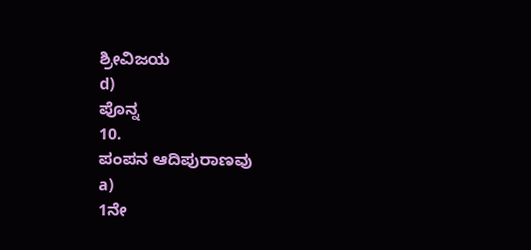ಶ್ರೀವಿಜಯ
d)
ಪೊನ್ನ
10.
ಪಂಪನ ಆದಿಪುರಾಣವು
a)
1ನೇ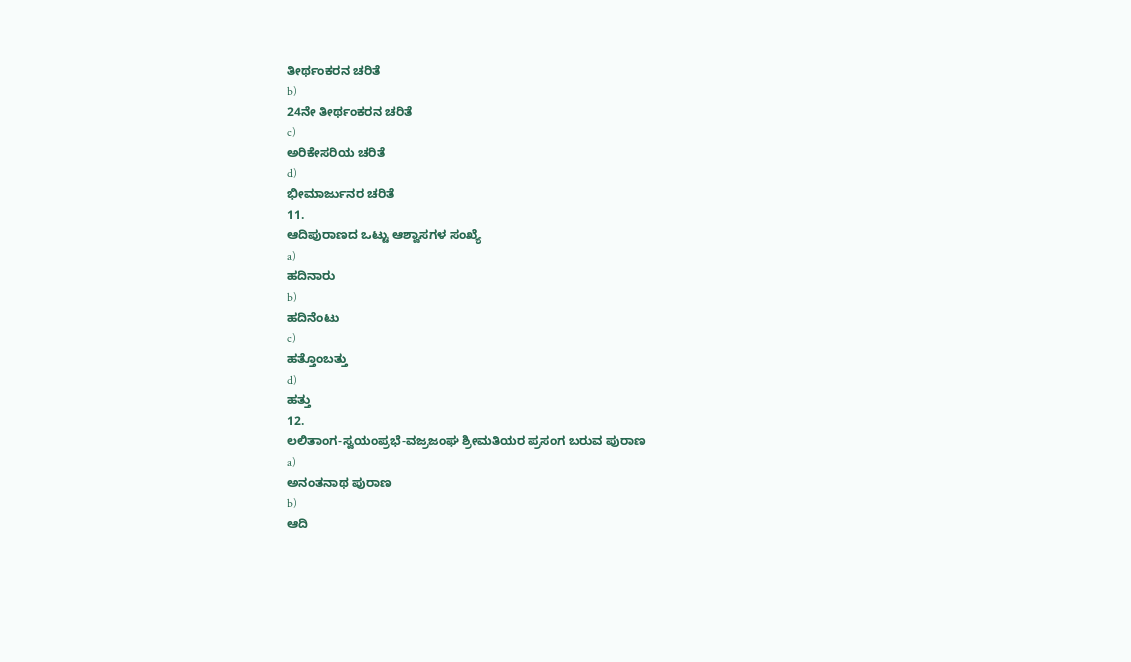ತೀರ್ಥಂಕರನ ಚರಿತೆ
b)
24ನೇ ತೀರ್ಥಂಕರನ ಚರಿತೆ
c)
ಅರಿಕೇಸರಿಯ ಚರಿತೆ
d)
ಭೀಮಾರ್ಜುನರ ಚರಿತೆ
11.
ಆದಿಪುರಾಣದ ಒಟ್ಟು ಆಶ್ವಾಸಗಳ ಸಂಖ್ಯೆ
a)
ಹದಿನಾರು
b)
ಹದಿನೆಂಟು
c)
ಹತ್ತೊಂಬತ್ತು
d)
ಹತ್ತು
12.
ಲಲಿತಾಂಗ-ಸ್ವಯಂಪ್ರಭೆ-ವಜ್ರಜಂಘ ಶ್ರೀಮತಿಯರ ಪ್ರಸಂಗ ಬರುವ ಪುರಾಣ
a)
ಅನಂತನಾಥ ಪುರಾಣ
b)
ಆದಿ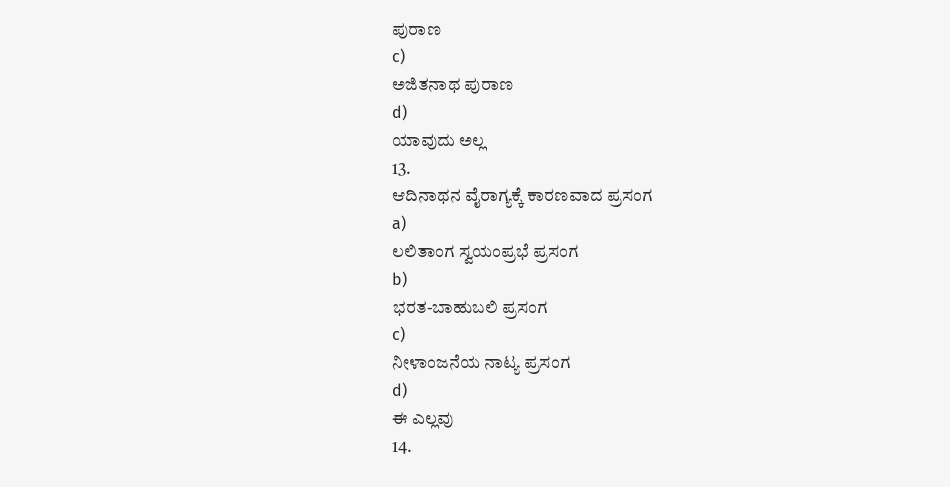ಪುರಾಣ
c)
ಅಜಿತನಾಥ ಪುರಾಣ
d)
ಯಾವುದು ಅಲ್ಲ
13.
ಆದಿನಾಥನ ವೈರಾಗ್ಯಕ್ಕೆ ಕಾರಣವಾದ ಪ್ರಸಂಗ
a)
ಲಲಿತಾಂಗ ಸ್ವಯಂಪ್ರಭೆ ಪ್ರಸಂಗ
b)
ಭರತ-ಬಾಹುಬಲಿ ಪ್ರಸಂಗ
c)
ನೀಳಾಂಜನೆಯ ನಾಟ್ಯ ಪ್ರಸಂಗ
d)
ಈ ಎಲ್ಲವು
14.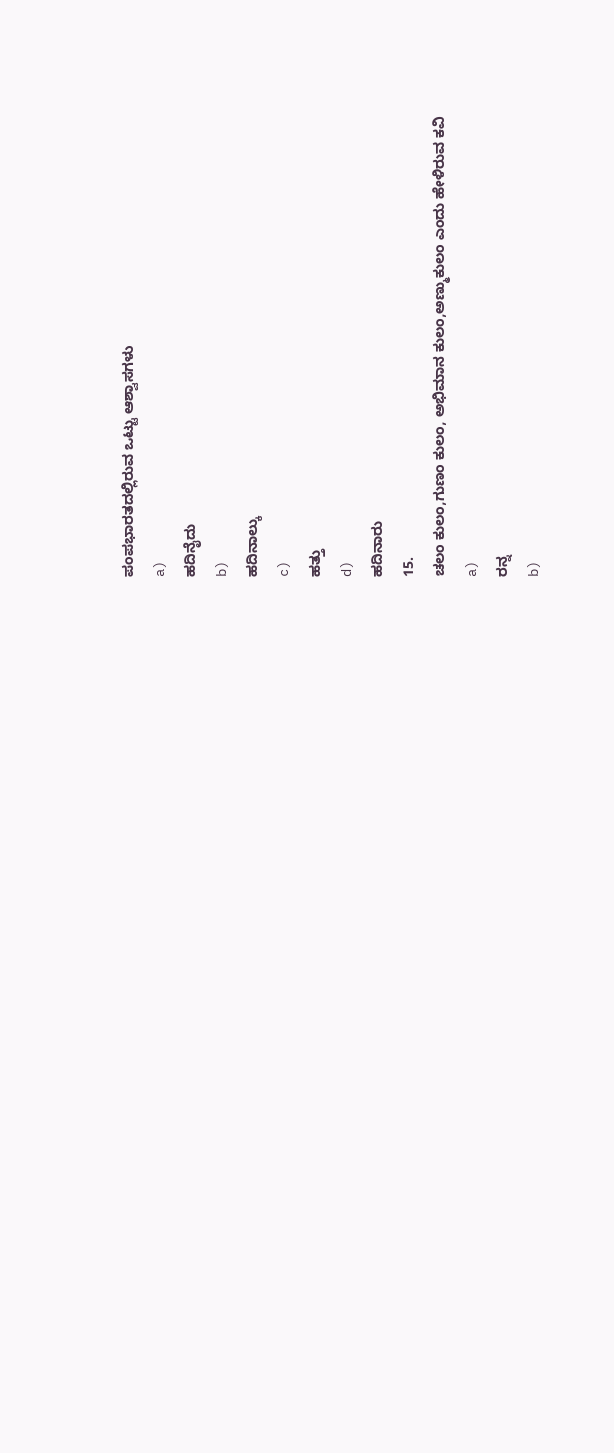ಪಂಪಭಾರತದಲ್ಲಿರುವ ಒಟ್ಟು ಆಶ್ವಾಸಗಳು
a)
ಹದಿನೈದು
b)
ಹದಿನಾಲ್ಕು
c)
ಹತ್ತು
d)
ಹದಿನಾರು
15.
ಚಲಂ ಕುಲಂ,ಗುಣಂ ಕುಲಂ, ಅಭಿಮಾನ ಕುಲಂ,ಅಣ್ಮುಕುಲಂ ಎಂದು ಹೇಳಿರುವ ಕವಿ
a)
ರನ್ನ
b)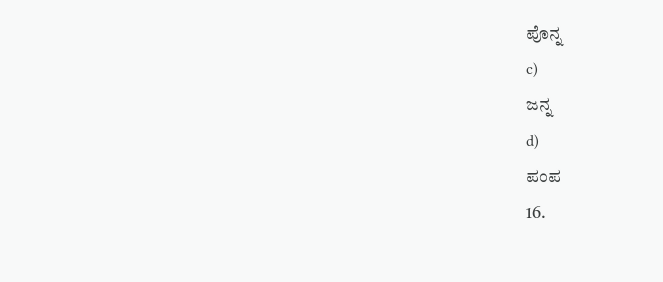ಪೊನ್ನ
c)
ಜನ್ನ
d)
ಪಂಪ
16.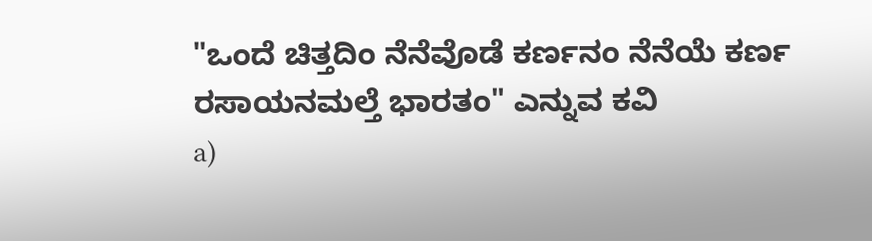"ಒಂದೆ ಚಿತ್ತದಿಂ ನೆನೆವೊಡೆ ಕರ್ಣನಂ ನೆನೆಯೆ ಕರ್ಣ ರಸಾಯನಮಲ್ತೆ ಭಾರತಂ" ಎನ್ನುವ ಕವಿ
a)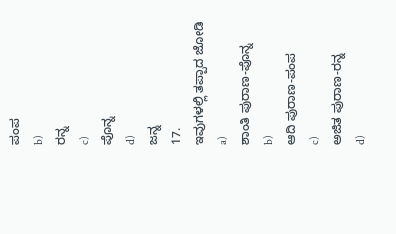ಪಂಪ
b)
ರನ್ನ
c)
ಪೊನ್ನ
d)
ಜನ್ನ
17.
ಇವುಗಳಲ್ಲಿ ತಪ್ಪಾದ ಜೋಡಿ
a)
ಶಾಂತಿ ಪುರಾಣ-ಪೊನ್ನ
b)
ಆದಿ ಪುರಾಣ-ಪಂಪ
c)
ಅಜಿತ ಪುರಾಣ-ರನ್ನ
d)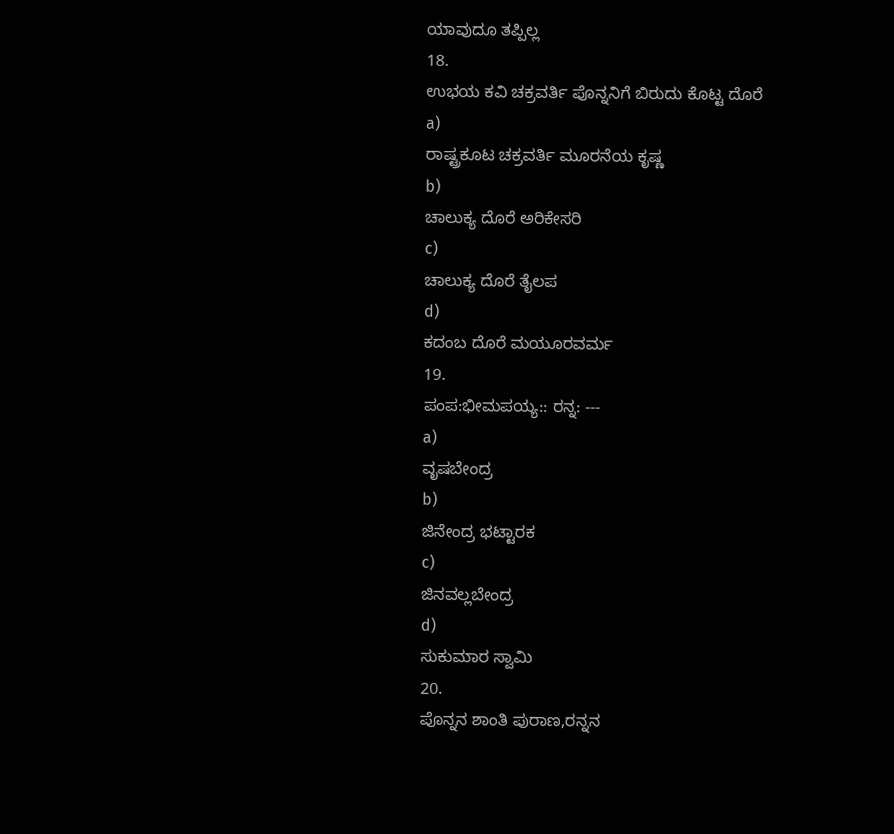ಯಾವುದೂ ತಪ್ಪಿಲ್ಲ
18.
ಉಭಯ ಕವಿ ಚಕ್ರವರ್ತಿ ಪೊನ್ನನಿಗೆ ಬಿರುದು ಕೊಟ್ಟ ದೊರೆ
a)
ರಾಷ್ಟ್ರಕೂಟ ಚಕ್ರವರ್ತಿ ಮೂರನೆಯ ಕೃಷ್ಣ
b)
ಚಾಲುಕ್ಯ ದೊರೆ ಅರಿಕೇಸರಿ
c)
ಚಾಲುಕ್ಯ ದೊರೆ ತೈಲಪ
d)
ಕದಂಬ ದೊರೆ ಮಯೂರವರ್ಮ
19.
ಪಂಪ:ಭೀಮಪಯ್ಯ:: ರನ್ನ: ---
a)
ವೃಷಬೇಂದ್ರ
b)
ಜಿನೇಂದ್ರ ಭಟ್ಟಾರಕ
c)
ಜಿನವಲ್ಲಬೇಂದ್ರ
d)
ಸುಕುಮಾರ ಸ್ವಾಮಿ
20.
ಪೊನ್ನನ ಶಾಂತಿ ಪುರಾಣ,ರನ್ನನ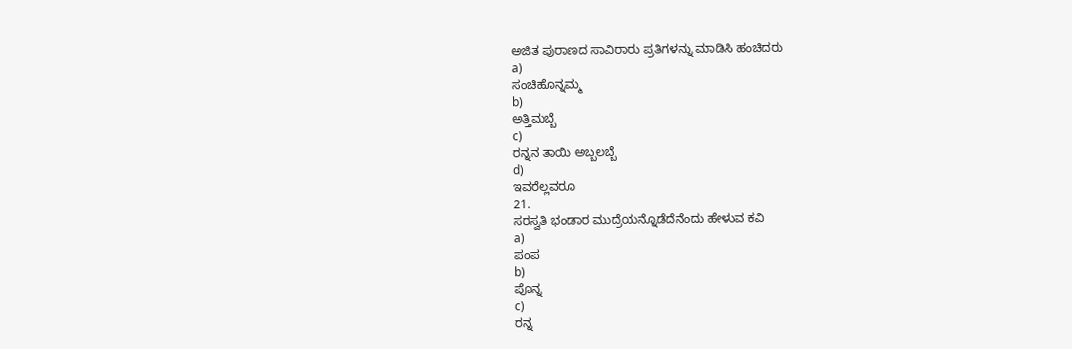ಅಜಿತ ಪುರಾಣದ ಸಾವಿರಾರು ಪ್ರತಿಗಳನ್ನು ಮಾಡಿಸಿ ಹಂಚಿದರು
a)
ಸಂಚಿಹೊನ್ನಮ್ಮ
b)
ಅತ್ತಿಮಬ್ಬೆ
c)
ರನ್ನನ ತಾಯಿ ಅಬ್ಬಲಬ್ಬೆ
d)
ಇವರೆಲ್ಲವರೂ
21.
ಸರಸ್ವತಿ ಭಂಡಾರ ಮುದ್ರೆಯನ್ನೊಡೆದೆನೆಂದು ಹೇಳುವ ಕವಿ
a)
ಪಂಪ
b)
ಪೊನ್ನ
c)
ರನ್ನ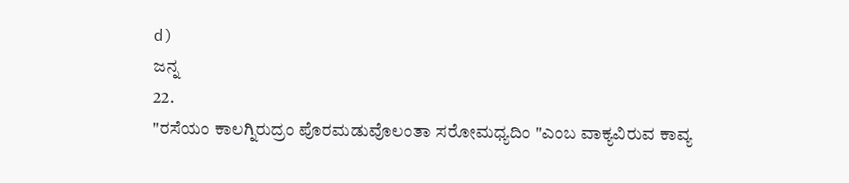d)
ಜನ್ನ
22.
"ರಸೆಯಂ ಕಾಲಗ್ನಿರುದ್ರಂ ಪೊರಮಡುವೊಲಂತಾ ಸರೋಮಧ್ಯದಿಂ "ಎಂಬ ವಾಕ್ಯವಿರುವ ಕಾವ್ಯ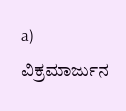a)
ವಿಕ್ರಮಾರ್ಜುನ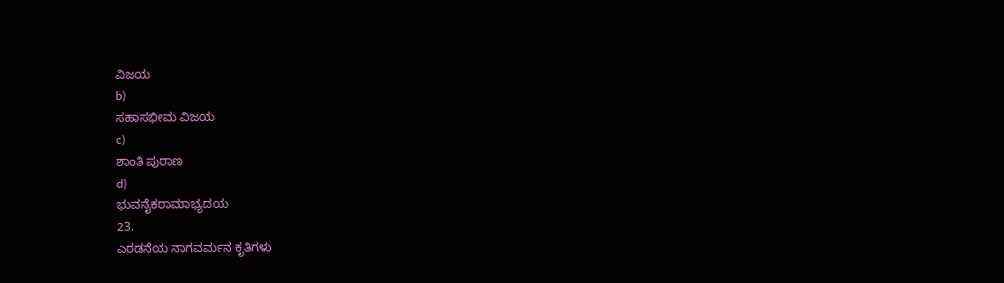ವಿಜಯ
b)
ಸಹಾಸಭೀಮ ವಿಜಯ
c)
ಶಾಂತಿ ಪುರಾಣ
d)
ಭುವನೈಕರಾಮಾಭ್ಯದಯ
23.
ಎರಡನೆಯ ನಾಗವರ್ಮನ ಕೃತಿಗಳು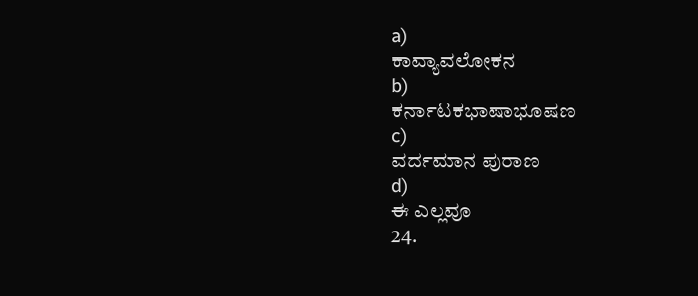a)
ಕಾವ್ಯಾವಲೋಕನ
b)
ಕರ್ನಾಟಕಭಾಷಾಭೂಷಣ
c)
ವರ್ದಮಾನ ಪುರಾಣ
d)
ಈ ಎಲ್ಲವೂ
24.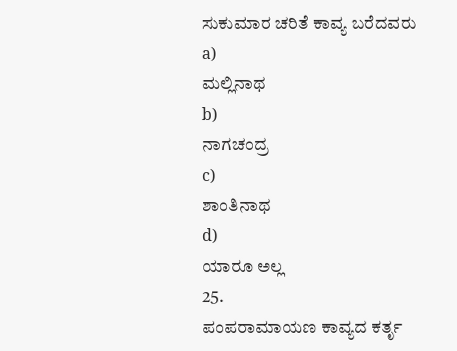ಸುಕುಮಾರ ಚರಿತೆ ಕಾವ್ಯ ಬರೆದವರು
a)
ಮಲ್ಲಿನಾಥ
b)
ನಾಗಚಂದ್ರ
c)
ಶಾಂತಿನಾಥ
d)
ಯಾರೂ ಅಲ್ಲ
25.
ಪಂಪರಾಮಾಯಣ ಕಾವ್ಯದ ಕರ್ತೃ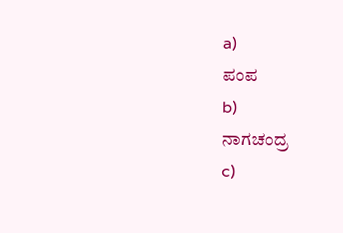a)
ಪಂಪ
b)
ನಾಗಚಂದ್ರ
c)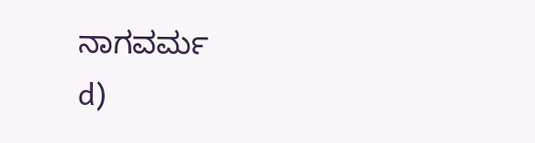ನಾಗವರ್ಮ
d)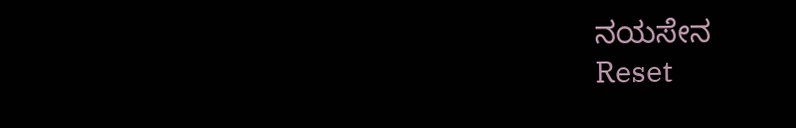ನಯಸೇನ
Reset